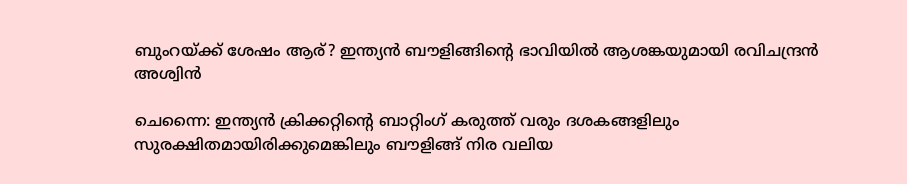ബുംറയ്ക്ക് ശേഷം ആര്? ഇന്ത്യൻ ബൗളിങ്ങിന്റെ ഭാവിയിൽ ആശങ്കയുമായി രവിചന്ദ്രൻ അശ്വിൻ

ചെന്നൈ: ഇന്ത്യൻ ക്രിക്കറ്റിന്റെ ബാറ്റിംഗ് കരുത്ത് വരും ദശകങ്ങളിലും സുരക്ഷിതമായിരിക്കുമെങ്കിലും ബൗളിങ്ങ് നിര വലിയ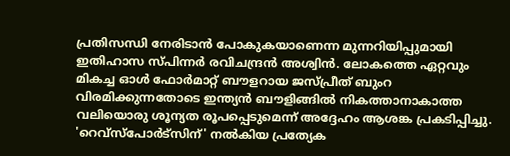പ്രതിസന്ധി നേരിടാൻ പോകുകയാണെന്ന മുന്നറിയിപ്പുമായി ഇതിഹാസ സ്പിന്നർ രവിചന്ദ്രൻ അശ്വിൻ. ലോകത്തെ ഏറ്റവും മികച്ച ഓൾ ഫോർമാറ്റ് ബൗളറായ ജസ്പ്രീത് ബുംറ വിരമിക്കുന്നതോടെ ഇന്ത്യൻ ബൗളിങ്ങിൽ നികത്താനാകാത്ത വലിയൊരു ശൂന്യത രൂപപ്പെടുമെന്ന് അദ്ദേഹം ആശങ്ക പ്രകടിപ്പിച്ചു. 'റെവ്സ്പോർട്സിന്' നൽകിയ പ്രത്യേക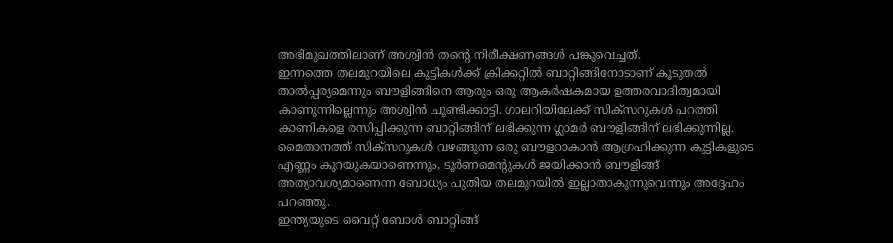അഭിമുഖത്തിലാണ് അശ്വിൻ തന്റെ നിരീക്ഷണങ്ങൾ പങ്കുവെച്ചത്.
ഇന്നത്തെ തലമുറയിലെ കുട്ടികൾക്ക് ക്രിക്കറ്റിൽ ബാറ്റിങ്ങിനോടാണ് കൂടുതൽ താൽപ്പര്യമെന്നും ബൗളിങ്ങിനെ ആരും ഒരു ആകർഷകമായ ഉത്തരവാദിത്വമായി കാണുന്നില്ലെന്നും അശ്വിൻ ചൂണ്ടിക്കാട്ടി. ഗാലറിയിലേക്ക് സിക്സറുകൾ പറത്തി കാണികളെ രസിപ്പിക്കുന്ന ബാറ്റിങ്ങിന് ലഭിക്കുന്ന ഗ്ലാമർ ബൗളിങ്ങിന് ലഭിക്കുന്നില്ല.
മൈതാനത്ത് സിക്സറുകൾ വഴങ്ങുന്ന ഒരു ബൗളറാകാൻ ആഗ്രഹിക്കുന്ന കുട്ടികളുടെ എണ്ണം കുറയുകയാണെന്നും, ടൂർണമെന്റുകൾ ജയിക്കാൻ ബൗളിങ്ങ് അത്യാവശ്യമാണെന്ന ബോധ്യം പുതിയ തലമുറയിൽ ഇല്ലാതാകുന്നുവെന്നും അദ്ദേഹം പറഞ്ഞു.
ഇന്ത്യയുടെ വൈറ്റ് ബോൾ ബാറ്റിങ്ങ്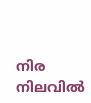നിര നിലവിൽ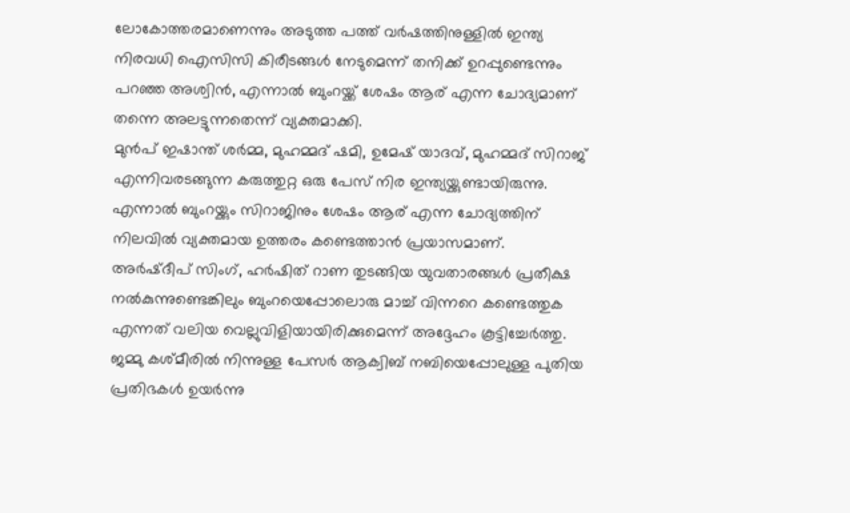ലോകോത്തരമാണെന്നും അടുത്ത പത്ത് വർഷത്തിനുള്ളിൽ ഇന്ത്യ നിരവധി ഐസിസി കിരീടങ്ങൾ നേടുമെന്ന് തനിക്ക് ഉറപ്പുണ്ടെന്നും പറഞ്ഞ അശ്വിൻ, എന്നാൽ ബുംറയ്ക്ക് ശേഷം ആര് എന്ന ചോദ്യമാണ് തന്നെ അലട്ടുന്നതെന്ന് വ്യക്തമാക്കി.
മുൻപ് ഇഷാന്ത് ശർമ്മ, മുഹമ്മദ് ഷമി, ഉമേഷ് യാദവ്, മുഹമ്മദ് സിറാജ് എന്നിവരടങ്ങുന്ന കരുത്തുറ്റ ഒരു പേസ് നിര ഇന്ത്യയ്ക്കുണ്ടായിരുന്നു. എന്നാൽ ബുംറയ്ക്കും സിറാജിനും ശേഷം ആര് എന്ന ചോദ്യത്തിന് നിലവിൽ വ്യക്തമായ ഉത്തരം കണ്ടെത്താൻ പ്രയാസമാണ്.
അർഷ്ദീപ് സിംഗ്, ഹർഷിത് റാണ തുടങ്ങിയ യുവതാരങ്ങൾ പ്രതീക്ഷ നൽകുന്നുണ്ടെങ്കിലും ബുംറയെപ്പോലൊരു മാച്ച് വിന്നറെ കണ്ടെത്തുക എന്നത് വലിയ വെല്ലുവിളിയായിരിക്കുമെന്ന് അദ്ദേഹം കൂട്ടിച്ചേർത്തു. ജമ്മു കശ്മീരിൽ നിന്നുള്ള പേസർ ആക്വിബ് നബിയെപ്പോലുള്ള പുതിയ പ്രതിഭകൾ ഉയർന്നു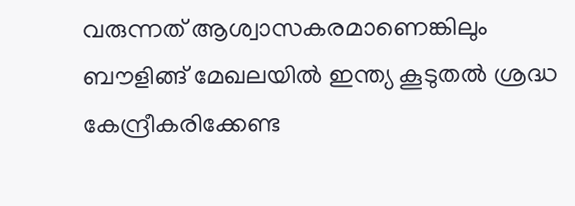വരുന്നത് ആശ്വാസകരമാണെങ്കിലും ബൗളിങ്ങ് മേഖലയിൽ ഇന്ത്യ കൂടുതൽ ശ്രദ്ധ കേന്ദ്രീകരിക്കേണ്ട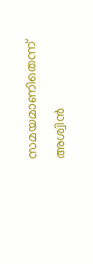സമയമാണിതെന്ന് അശ്വിൻ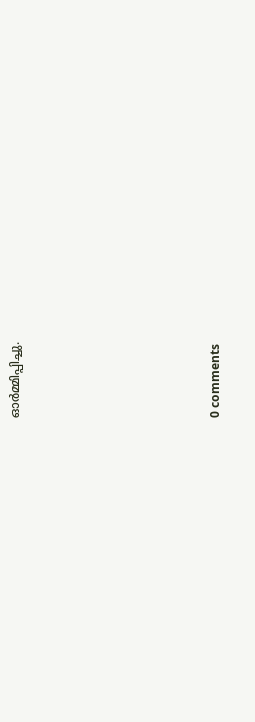ഓർമ്മിപ്പിച്ചു.










0 comments